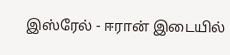இஸ்ரேல் - ஈரான் இடையில்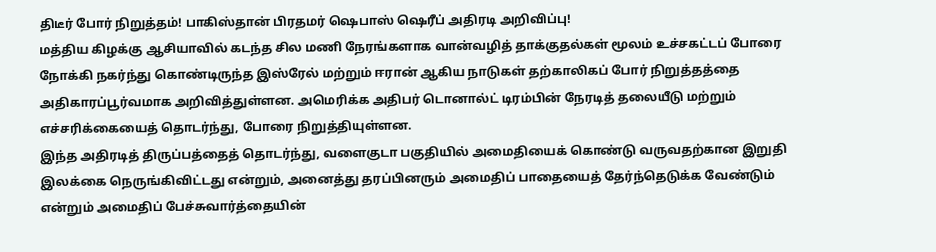திடீர் போர் நிறுத்தம்! பாகிஸ்தான் பிரதமர் ஷெபாஸ் ஷெரீப் அதிரடி அறிவிப்பு!
மத்திய கிழக்கு ஆசியாவில் கடந்த சில மணி நேரங்களாக வான்வழித் தாக்குதல்கள் மூலம் உச்சகட்டப் போரை நோக்கி நகர்ந்து கொண்டிருந்த இஸ்ரேல் மற்றும் ஈரான் ஆகிய நாடுகள் தற்காலிகப் போர் நிறுத்தத்தை அதிகாரப்பூர்வமாக அறிவித்துள்ளன. அமெரிக்க அதிபர் டொனால்ட் டிரம்பின் நேரடித் தலையீடு மற்றும் எச்சரிக்கையைத் தொடர்ந்து, போரை நிறுத்தியுள்ளன.
இந்த அதிரடித் திருப்பத்தைத் தொடர்ந்து, வளைகுடா பகுதியில் அமைதியைக் கொண்டு வருவதற்கான இறுதி இலக்கை நெருங்கிவிட்டது என்றும், அனைத்து தரப்பினரும் அமைதிப் பாதையைத் தேர்ந்தெடுக்க வேண்டும் என்றும் அமைதிப் பேச்சுவார்த்தையின்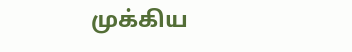முக்கிய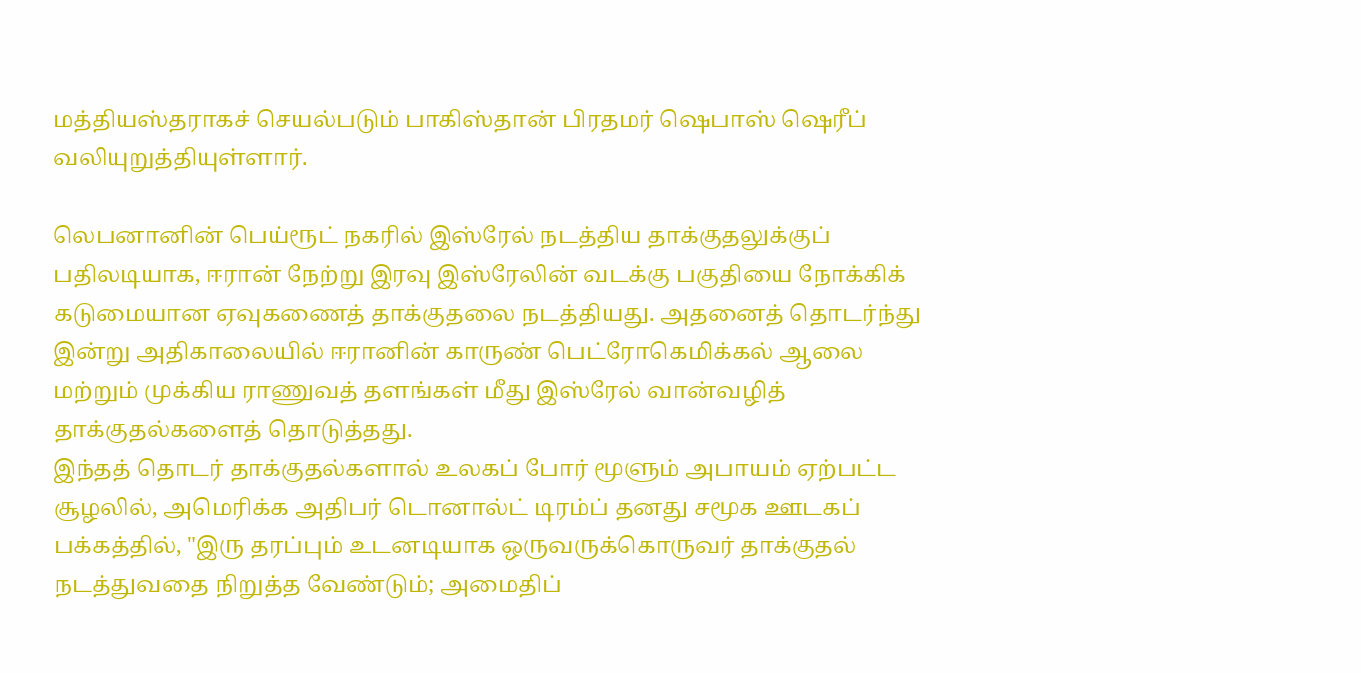மத்தியஸ்தராகச் செயல்படும் பாகிஸ்தான் பிரதமர் ஷெபாஸ் ஷெரீப் வலியுறுத்தியுள்ளார்.

லெபனானின் பெய்ரூட் நகரில் இஸ்ரேல் நடத்திய தாக்குதலுக்குப் பதிலடியாக, ஈரான் நேற்று இரவு இஸ்ரேலின் வடக்கு பகுதியை நோக்கிக் கடுமையான ஏவுகணைத் தாக்குதலை நடத்தியது. அதனைத் தொடர்ந்து இன்று அதிகாலையில் ஈரானின் காருண் பெட்ரோகெமிக்கல் ஆலை மற்றும் முக்கிய ராணுவத் தளங்கள் மீது இஸ்ரேல் வான்வழித் தாக்குதல்களைத் தொடுத்தது.
இந்தத் தொடர் தாக்குதல்களால் உலகப் போர் மூளும் அபாயம் ஏற்பட்ட சூழலில், அமெரிக்க அதிபர் டொனால்ட் டிரம்ப் தனது சமூக ஊடகப் பக்கத்தில், "இரு தரப்பும் உடனடியாக ஒருவருக்கொருவர் தாக்குதல் நடத்துவதை நிறுத்த வேண்டும்; அமைதிப்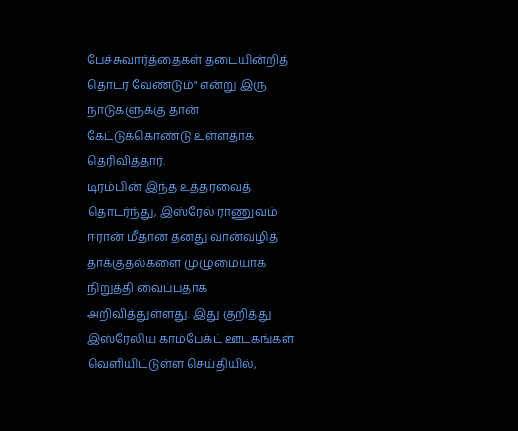பேச்சுவார்த்தைகள் தடையின்றித் தொடர வேண்டும்" என்று இரு நாடுகளுக்கு தான் கேட்டுக்கொண்டு உள்ளதாக தெரிவித்தார்.
டிரம்பின் இந்த உத்தரவைத் தொடர்ந்து, இஸ்ரேல் ராணுவம் ஈரான் மீதான தனது வான்வழித் தாக்குதல்களை முழுமையாக நிறுத்தி வைப்பதாக அறிவித்துள்ளது. இது குறித்து இஸ்ரேலிய காம்பேக்ட் ஊடகங்கள் வெளியிட்டுள்ள செய்தியில்,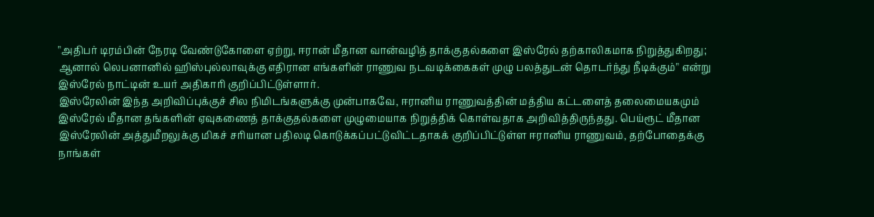"அதிபர் டிரம்பின் நேரடி வேண்டுகோளை ஏற்று, ஈரான் மீதான வான்வழித் தாக்குதல்களை இஸ்ரேல் தற்காலிகமாக நிறுத்துகிறது; ஆனால் லெபனானில் ஹிஸ்புல்லாவுக்கு எதிரான எங்களின் ராணுவ நடவடிக்கைகள் முழு பலத்துடன் தொடர்ந்து நீடிக்கும்" என்று இஸ்ரேல் நாட்டின் உயர் அதிகாரி குறிப்பிட்டுள்ளார்.
இஸ்ரேலின் இந்த அறிவிப்புக்குச் சில நிமிடங்களுக்கு முன்பாகவே, ஈரானிய ராணுவத்தின் மத்திய கட்டளைத் தலைமையகமும் இஸ்ரேல் மீதான தங்களின் ஏவுகணைத் தாக்குதல்களை முழுமையாக நிறுத்திக் கொள்வதாக அறிவித்திருந்தது. பெய்ரூட் மீதான இஸ்ரேலின் அத்துமீறலுக்கு மிகச் சரியான பதிலடி கொடுக்கப்பட்டுவிட்டதாகக் குறிப்பிட்டுள்ள ஈரானிய ராணுவம், தற்போதைக்கு நாங்கள்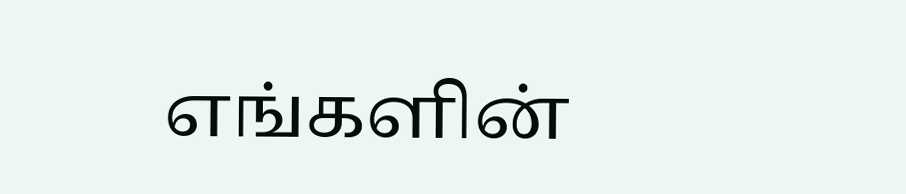எங்களின்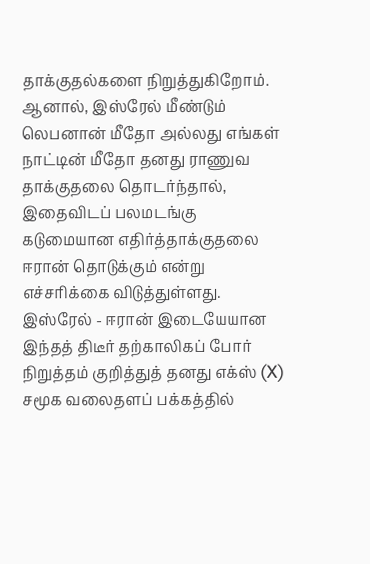தாக்குதல்களை நிறுத்துகிறோம். ஆனால், இஸ்ரேல் மீண்டும் லெபனான் மீதோ அல்லது எங்கள் நாட்டின் மீதோ தனது ராணுவ தாக்குதலை தொடர்ந்தால், இதைவிடப் பலமடங்கு கடுமையான எதிர்த்தாக்குதலை ஈரான் தொடுக்கும் என்று எச்சரிக்கை விடுத்துள்ளது.
இஸ்ரேல் - ஈரான் இடையேயான இந்தத் திடீர் தற்காலிகப் போர் நிறுத்தம் குறித்துத் தனது எக்ஸ் (X) சமூக வலைதளப் பக்கத்தில்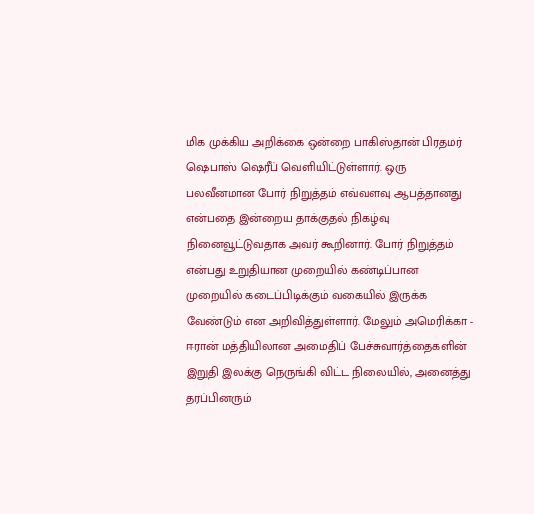மிக முக்கிய அறிக்கை ஒன்றை பாகிஸ்தான் பிரதமர் ஷெபாஸ் ஷெரீப் வெளியிட்டுள்ளார். ஒரு பலவீனமான போர் நிறுத்தம் எவ்வளவு ஆபத்தானது என்பதை இன்றைய தாக்குதல் நிகழ்வு நினைவூட்டுவதாக அவர் கூறினார். போர் நிறுத்தம் என்பது உறுதியான முறையில் கண்டிப்பான முறையில் கடைப்பிடிக்கும் வகையில் இருக்க வேண்டும் என அறிவித்துள்ளார். மேலும் அமெரிக்கா - ஈரான் மத்தியிலான அமைதிப் பேச்சுவார்த்தைகளின் இறுதி இலக்கு நெருங்கி விட்ட நிலையில், அனைத்து தரப்பினரும்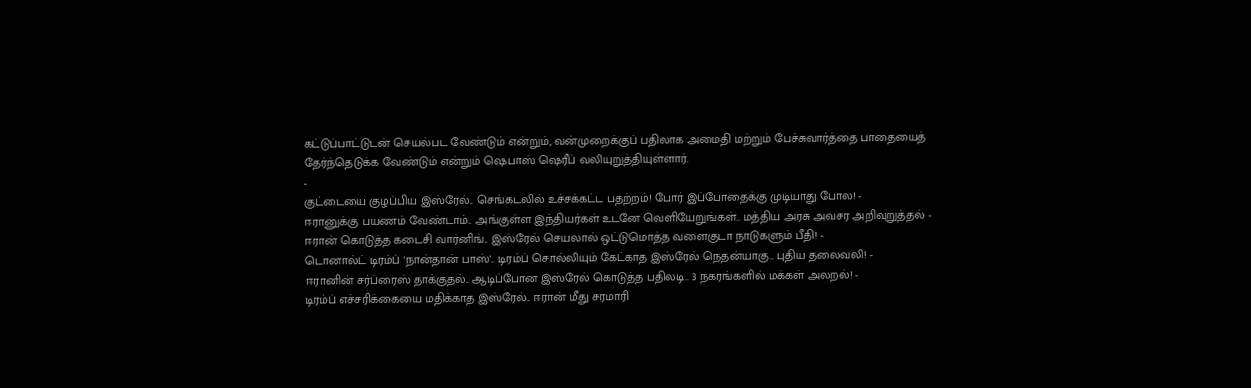கட்டுப்பாட்டுடன் செயல்பட வேண்டும் என்றும், வன்முறைக்குப் பதிலாக அமைதி மற்றும் பேச்சுவார்த்தை பாதையைத் தேர்ந்தெடுக்க வேண்டும் என்றும் ஷெபாஸ் ஷெரீப் வலியுறுத்தியுள்ளார்.
-
குட்டையை குழப்பிய இஸ்ரேல்.. செங்கடலில் உச்சக்கட்ட பதற்றம்! போர் இப்போதைக்கு முடியாது போல! -
ஈரானுக்கு பயணம் வேண்டாம்.. அங்குள்ள இந்தியர்கள் உடனே வெளியேறுங்கள்.. மத்திய அரசு அவசர அறிவுறுத்தல் -
ஈரான் கொடுத்த கடைசி வார்னிங்.. இஸ்ரேல் செயலால் ஒட்டுமொத்த வளைகுடா நாடுகளும் பீதி! -
டொனால்ட் டிரம்ப் 'நான்தான் பாஸ்'.. டிரம்ப் சொல்லியும் கேட்காத இஸ்ரேல் நெதன்யாகு.. புதிய தலைவலி! -
ஈரானின் சர்ப்ரைஸ் தாக்குதல்.. ஆடிப்போன இஸ்ரேல் கொடுத்த பதிலடி.. 3 நகரங்களில் மக்கள் அலறல்! -
டிரம்ப் எச்சரிக்கையை மதிக்காத இஸ்ரேல்.. ஈரான் மீது சரமாரி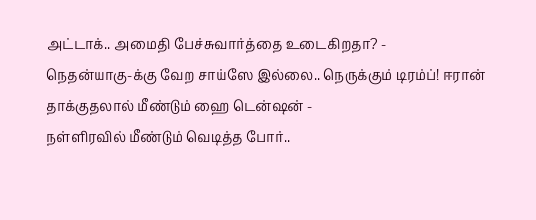அட்டாக்.. அமைதி பேச்சுவார்த்தை உடைகிறதா? -
நெதன்யாகு-க்கு வேற சாய்ஸே இல்லை.. நெருக்கும் டிரம்ப்! ஈரான் தாக்குதலால் மீண்டும் ஹை டென்ஷன் -
நள்ளிரவில் மீண்டும் வெடித்த போர்..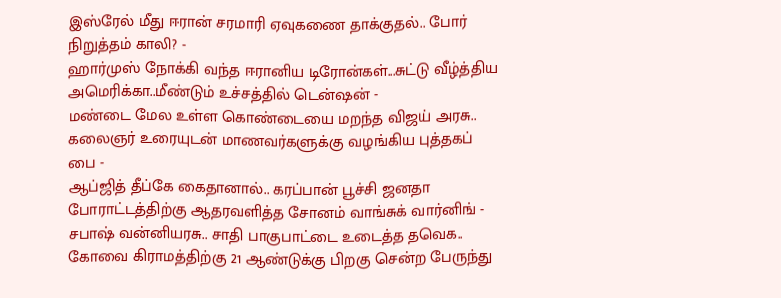இஸ்ரேல் மீது ஈரான் சரமாரி ஏவுகணை தாக்குதல்.. போர் நிறுத்தம் காலி? -
ஹார்முஸ் நோக்கி வந்த ஈரானிய டிரோன்கள்...சுட்டு வீழ்த்திய அமெரிக்கா..மீண்டும் உச்சத்தில் டென்ஷன் -
மண்டை மேல உள்ள கொண்டையை மறந்த விஜய் அரசு.. கலைஞர் உரையுடன் மாணவர்களுக்கு வழங்கிய புத்தகப் பை -
ஆப்ஜித் தீப்கே கைதானால்.. கரப்பான் பூச்சி ஜனதா போராட்டத்திற்கு ஆதரவளித்த சோனம் வாங்சுக் வார்னிங் -
சபாஷ் வன்னியரசு.. சாதி பாகுபாட்டை உடைத்த தவெக.. கோவை கிராமத்திற்கு 21 ஆண்டுக்கு பிறகு சென்ற பேருந்து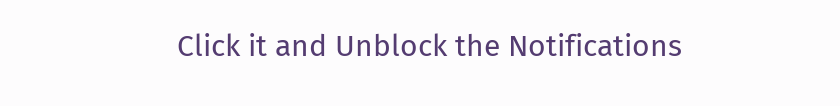Click it and Unblock the Notifications